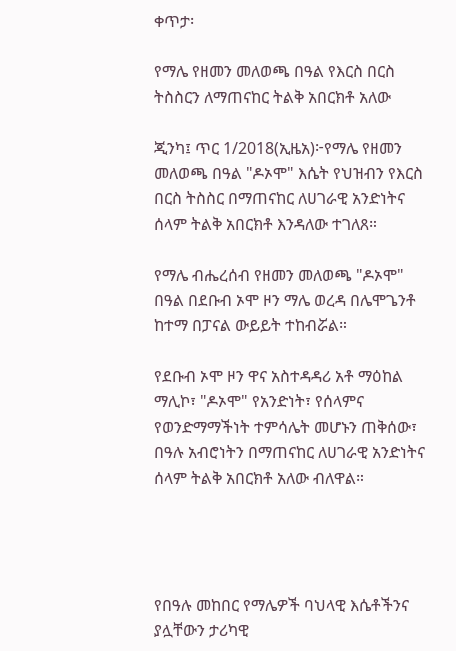ቀጥታ፡

የማሌ የዘመን መለወጫ በዓል የእርስ በርስ ትስስርን ለማጠናከር ትልቅ አበርክቶ አለው

ጂንካ፤ ጥር 1/2018(ኢዜአ)፦የማሌ የዘመን መለወጫ በዓል "ዶኦሞ" እሴት የህዝብን የእርስ በርስ ትስስር በማጠናከር ለሀገራዊ አንድነትና ሰላም ትልቅ አበርክቶ እንዳለው ተገለጸ።

የማሌ ብሔረሰብ የዘመን መለወጫ "ዶኦሞ" በዓል በደቡብ ኦሞ ዞን ማሌ ወረዳ በሌሞጌንቶ ከተማ በፓናል ውይይት ተከብሯል።

የደቡብ ኦሞ ዞን ዋና አስተዳዳሪ አቶ ማዕከል ማሊኮ፣ "ዶኦሞ" የአንድነት፣ የሰላምና የወንድማማችነት ተምሳሌት መሆኑን ጠቅሰው፣ በዓሉ አብሮነትን በማጠናከር ለሀገራዊ አንድነትና ሰላም ትልቅ አበርክቶ አለው ብለዋል።




የበዓሉ መከበር የማሌዎች ባህላዊ እሴቶችንና ያሏቸውን ታሪካዊ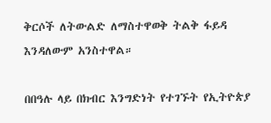ቅርሶች ለትውልድ ለማስተዋወቅ ትልቅ ፋይዳ እንዳለውም አንስተዋል።

በበዓሉ ላይ በክብር እንግድነት የተገኙት የኢትዮጵያ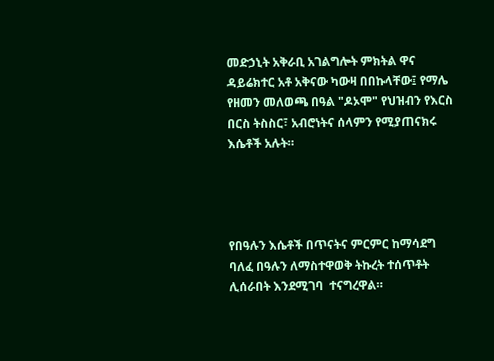መድኃኒት አቅራቢ አገልግሎት ምክትል ዋና ዳይሬክተር አቶ አቅናው ካውዛ በበኩላቸው፤ የማሌ የዘመን መለወጫ በዓል "ዶኦሞ" የህዝብን የእርስ በርስ ትስስር፣ አብሮነትና ሰላምን የሚያጠናክሩ እሴቶች አሉት።




የበዓሉን እሴቶች በጥናትና ምርምር ከማሳደግ ባለፈ በዓሉን ለማስተዋወቅ ትኩረት ተሰጥቶት ሊሰራበት እንደሚገባ  ተናግረዋል።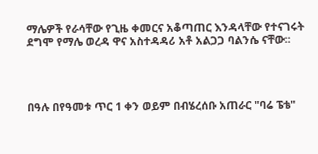ማሌዎች የራሳቸው የጊዜ ቀመርና አቆጣጠር እንዳላቸው የተናገሩት ደግሞ የማሌ ወረዳ ዋና አስተዳዳሪ አቶ አልጋጋ ባልንሴ ናቸው፡፡




በዓሉ በየዓመቱ ጥር 1 ቀን ወይም በብሄረሰቡ አጠራር "ባሬ ፔቴ"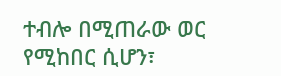ተብሎ በሚጠራው ወር የሚከበር ሲሆን፣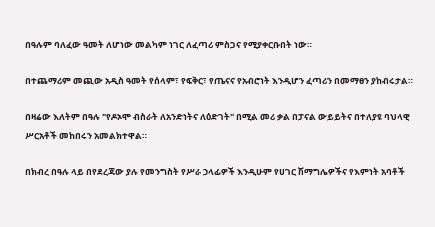በዓሉም ባለፈው ዓመት ለሆነው መልካም ነገር ለፈጣሪ ምስጋና የሚያቀርቡበት ነው።

በተጨማሪም መጪው አዲስ ዓመት የሰላም፣ የፍቅር፣ የጤናና የአብሮነት እንዲሆን ፈጣሪን በመማፀን ያከብሩታል።

በዛሬው እለትም በዓሉ "የዶኦሞ ብስራት ለአንድነትና ለዕድገት" በሚል መሪ ቃል በፓናል ውይይትና በተለያዩ ባህላዊ ሥርአቶች መከበሩን አመልክተዋል።

በክብረ በዓሉ ላይ በየደረጃው ያሉ የመንግስት የሥራ ኃላፊዎች እንዲሁም የሀገር ሽማግሌዎችና የእምነት አባቶች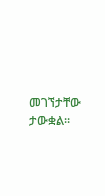መገኘታቸው ታውቋል።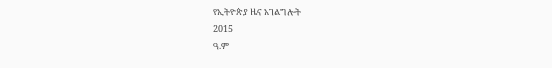የኢትዮጵያ ዜና አገልግሎት
2015
ዓ.ም